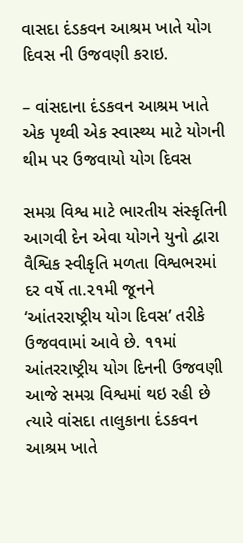વાસદા દંડકવન આશ્રમ ખાતે યોગ દિવસ ની ઉજવણી કરાઇ.

– વાંસદાના દંડકવન આશ્રમ ખાતે
એક પૃથ્વી એક સ્વાસ્થ્ય માટે યોગની થીમ પર ઉજવાયો યોગ દિવસ

સમગ્ર વિશ્વ માટે ભારતીય સંસ્કૃતિની આગવી દેન એવા યોગને યુનો દ્વારા વૈશ્વિક સ્વીકૃતિ મળતા વિશ્વભરમાં દર વર્ષે તા.૨૧મી જૂનને ‘આંતરરાષ્ટ્રીય યોગ દિવસ’ તરીકે ઉજવવામાં આવે છે. ૧૧માં આંતરરાષ્ટ્રીય યોગ દિનની ઉજવણી આજે સમગ્ર વિશ્વમાં થઇ રહી છે ત્યારે વાંસદા તાલુકાના દંડકવન આશ્રમ ખાતે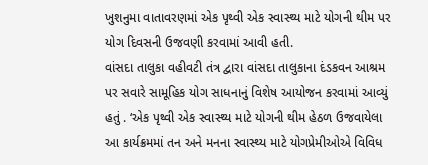ખુશનુમા વાતાવરણમાં એક પૃથ્વી એક સ્વાસ્થ્ય માટે યોગની થીમ પર યોગ દિવસની ઉજવણી કરવામાં આવી હતી.
વાંસદા તાલુકા વહીવટી તંત્ર દ્વારા વાંસદા તાલુકાના દંડકવન આશ્રમ પર સવારે સામૂહિક યોગ સાધનાનું વિશેષ આયોજન કરવામાં આવ્યું હતું . ‘એક પૃથ્વી એક સ્વાસ્થ્ય માટે યોગની થીમ હેઠળ ઉજવાયેલા આ કાર્યક્રમમાં તન અને મનના સ્વાસ્થ્ય માટે યોગપ્રેમીઓએ વિવિધ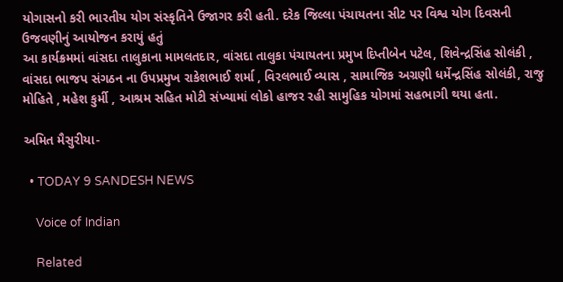યોગાસનો કરી ભારતીય યોગ સંસ્કૃતિને ઉજાગર કરી હતી. દરેક જિલ્લા પંચાયતના સીટ પર વિશ્વ યોગ દિવસની ઉજવણીનું આયોજન કરાયું હતું
આ કાર્યક્રમમાં વાંસદા તાલુકાના મામલતદાર, વાંસદા તાલુકા પંચાયતના પ્રમુખ દિપ્તીબેન પટેલ, શિવેન્દ્રસિંહ સોલંકી , વાંસદા ભાજપ સંગઠન ના ઉપપ્રમુખ રાકેશભાઈ શર્મા , વિરલભાઈ વ્યાસ , સામાજિક અગ્રણી ધર્મેન્દ્રસિંહ સોલંકી, રાજુ મોહિતે , મહેશ કુર્મી , આશ્રમ સહિત મોટી સંખ્યામાં લોકો હાજર રહી સામુહિક યોગમાં સહભાગી થયા હતા.

અમિત મૈસુરીયા-

  • TODAY 9 SANDESH NEWS

    Voice of Indian

    Related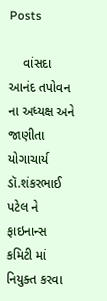Posts

    વાંસદા આનંદ તપોવન ના અધ્યક્ષ અને જાણીતા યોગાચાર્ય ડૉ.શંકરભાઈ પટેલ ને ફાઇનાન્સ કમિટી માં નિયુક્ત કરવા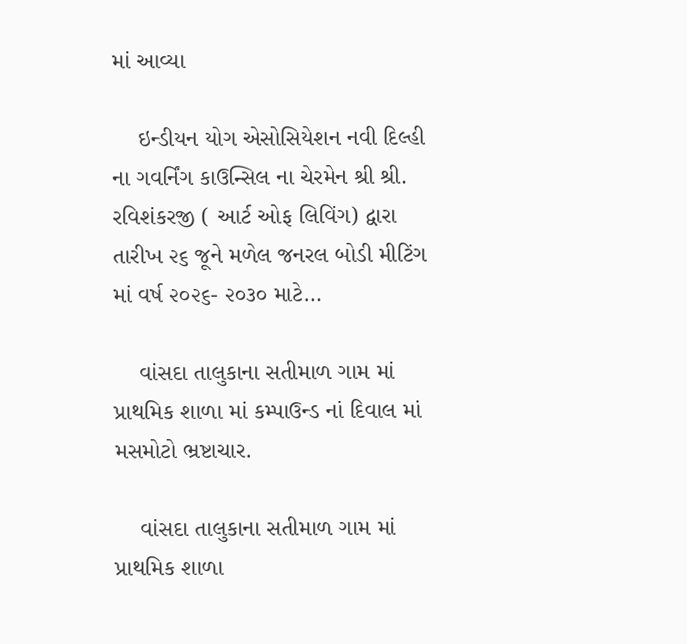માં આવ્યા

    ઇન્ડીયન યોગ એસોસિયેશન નવી દિલ્હી ના ગવર્નિંગ કાઉન્સિલ ના ચેરમેન શ્રી શ્રી. રવિશંકરજી ( આર્ટ ઓફ લિવિંગ) દ્વારા તારીખ ૨૬ જૂને મળેલ જનરલ બોડી મીટિંગ માં વર્ષ ૨૦૨૬- ૨૦૩૦ માટે…

    વાંસદા તાલુકાના સતીમાળ ગામ માં પ્રાથમિક શાળા માં કમ્પાઉન્ડ નાં દિવાલ માં મસમોટો ભ્રષ્ટાચાર.

    વાંસદા તાલુકાના સતીમાળ ગામ માં પ્રાથમિક શાળા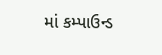માં કમ્પાઉન્ડ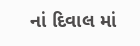નાં દિવાલ માં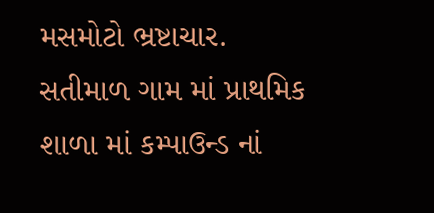મસમોટો ભ્રષ્ટાચાર. સતીમાળ ગામ માં પ્રાથમિક શાળા માં કમ્પાઉન્ડ નાં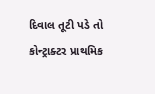દિવાલ તૂટી પડે તો કોન્ટ્રાક્ટર પ્રાથમિક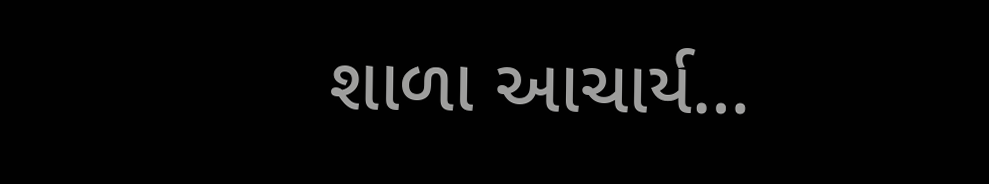શાળા આચાર્ય…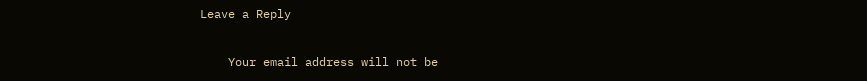Leave a Reply

    Your email address will not be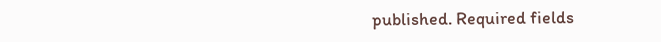published. Required fields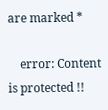are marked *

    error: Content is protected !!